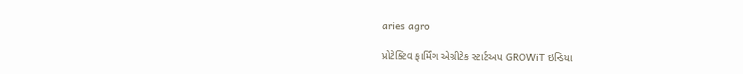aries agro

પ્રોટેક્ટિવ ફાર્મિંગ એગ્રીટેક સ્ટાર્ટઅપ GROWiT ઇન્ડિયા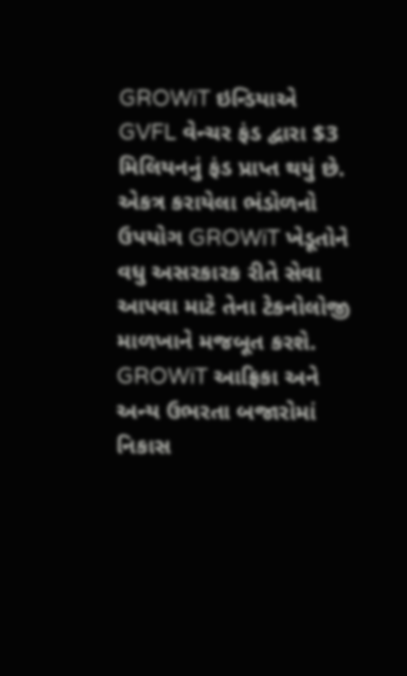GROWiT ઇન્ડિયાએ GVFL વેન્ચર ફંડ દ્વારા $3 મિલિયનનું ફંડ પ્રાપ્ત થયું છે. એકત્ર કરાયેલા ભંડોળનો ઉપયોગ GROWiT ખેડૂતોને વધુ અસરકારક રીતે સેવા આપવા માટે તેના ટેકનોલોજી માળખાને મજબૂત કરશે.
GROWiT આફ્રિકા અને અન્ય ઉભરતા બજારોમાં નિકાસ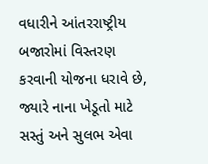વધારીને આંતરરાષ્ટ્રીય બજારોમાં વિસ્તરણ કરવાની યોજના ધરાવે છે, જ્યારે નાના ખેડૂતો માટે સસ્તું અને સુલભ એવા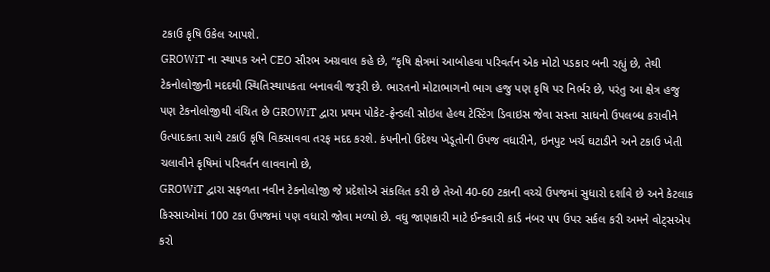ટકાઉ કૃષિ ઉકેલ આપશે.
GROWiT ના સ્થાપક અને CEO સૌરભ અગ્રવાલ કહે છે, “કૃષિ ક્ષેત્રમાં આબોહવા પરિવર્તન એક મોટો પડકાર બની રહ્યું છે, તેથી ટેકનોલોજીની મદદથી સ્થિતિસ્થાપકતા બનાવવી જરૂરી છે. ભારતનો મોટાભાગનો ભાગ હજુ પણ કૃષિ પર નિર્ભર છે, પરંતુ આ ક્ષેત્ર હજુ પણ ટેકનોલોજીથી વંચિત છે GROWiT દ્વારા પ્રથમ પોકેટ-ફ્રેન્ડલી સોઇલ હેલ્થ ટેસ્ટિંગ ડિવાઇસ જેવા સસ્તા સાધનો ઉપલબ્ધ કરાવીને ઉત્પાદકતા સાથે ટકાઉ કૃષિ વિકસાવવા તરફ મદદ કરશે. કંપનીનો ઉદેશ્ય ખેડૂતોની ઉપજ વધારીને, ઇનપુટ ખર્ચ ઘટાડીને અને ટકાઉ ખેતી ચલાવીને કૃષિમાં પરિવર્તન લાવવાનો છે,
GROWiT દ્વારા સફળતા નવીન ટેકનોલોજી જે પ્રદેશોએ સંકલિત કરી છે તેઓ 40-60 ટકાની વચ્ચે ઉપજમાં સુધારો દર્શાવે છે અને કેટલાક કિસ્સાઓમાં 100 ટકા ઉપજમાં પણ વધારો જોવા મળ્યો છે. વધુ જાણકારી માટે ઈન્કવારી કાર્ડ નંબર ૫૫ ઉપર સર્કલ કરી અમને વોટ્સએપ કરો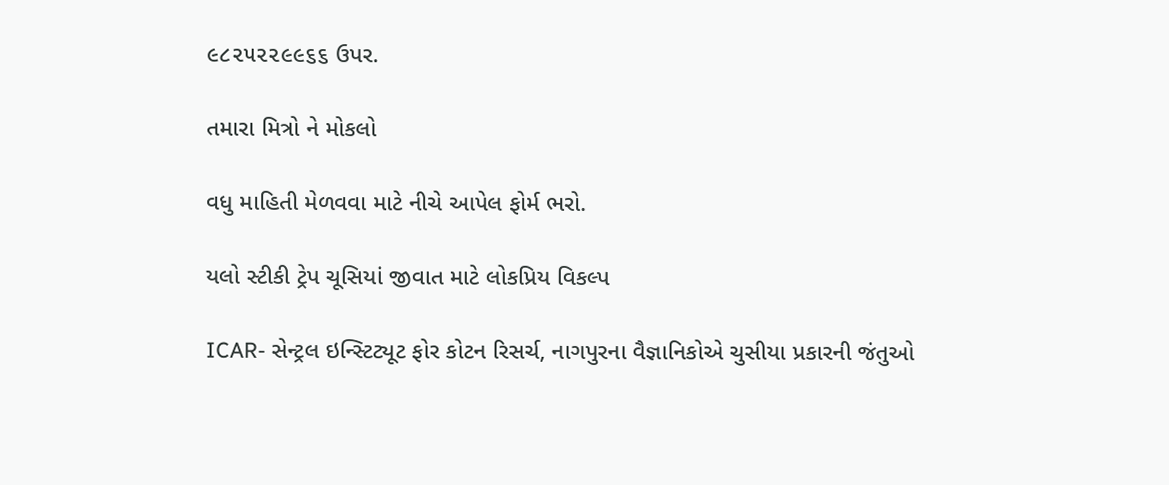૯૮૨૫૨૨૯૯૬૬ ઉપર.

તમારા મિત્રો ને મોકલો

વધુ માહિતી મેળવવા માટે નીચે આપેલ ફોર્મ ભરો.

યલો સ્ટીકી ટ્રેપ ચૂસિયાં જીવાત માટે લોકપ્રિય વિકલ્પ

ICAR- સેન્ટ્રલ ઇન્સ્ટિટ્યૂટ ફોર કોટન રિસર્ચ, નાગપુરના વૈજ્ઞાનિકોએ ચુસીયા પ્રકારની જંતુઓ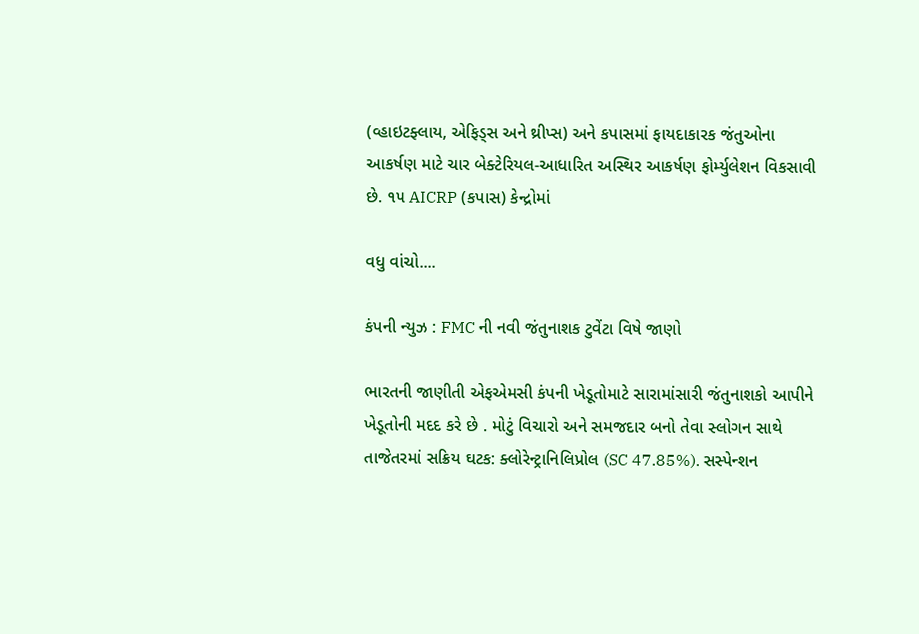(વ્હાઇટફ્લાય, એફિડ્સ અને થ્રીપ્સ) અને કપાસમાં ફાયદાકારક જંતુઓના આકર્ષણ માટે ચાર બેક્ટેરિયલ-આધારિત અસ્થિર આકર્ષણ ફોર્મ્યુલેશન વિકસાવી છે. ૧૫ AICRP (કપાસ) કેન્દ્રોમાં

વધુ વાંચો....

કંપની ન્યુઝ : FMC ની નવી જંતુનાશક ટુવેંટા વિષે જાણો

ભારતની જાણીતી એફએમસી કંપની ખેડૂતોમાટે સારામાંસારી જંતુનાશકો આપીને ખેડૂતોની મદદ કરે છે . મોટું વિચારો અને સમજદાર બનો તેવા સ્લોગન સાથે તાજેતરમાં સક્રિય ઘટક: ક્લોરેન્ટ્રાનિલિપ્રોલ (SC 47.85%). સસ્પેન્શન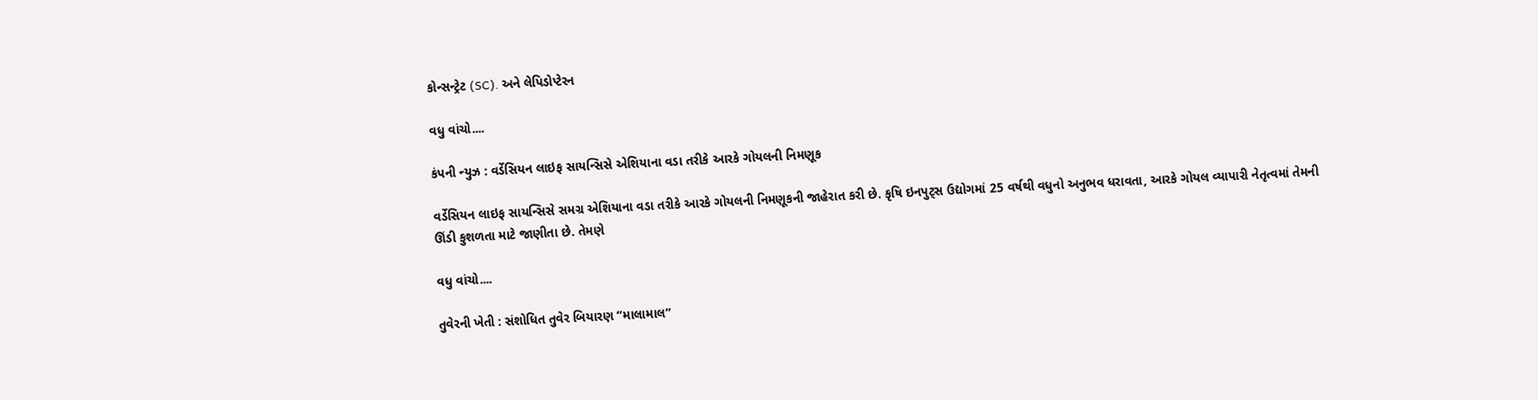કોન્સન્ટ્રેટ (SC). અને લેપિડોપ્ટેરન

વધુ વાંચો....

કંપની ન્યુઝ : વર્ડેસિયન લાઇફ સાયન્સિસે એશિયાના વડા તરીકે આરકે ગોયલની નિમણૂક

વર્ડેસિયન લાઇફ સાયન્સિસે સમગ્ર એશિયાના વડા તરીકે આરકે ગોયલની નિમણૂકની જાહેરાત કરી છે. કૃષિ ઇનપુટ્સ ઉદ્યોગમાં 25 વર્ષથી વધુનો અનુભવ ધરાવતા, આરકે ગોયલ વ્યાપારી નેતૃત્વમાં તેમની ઊંડી કુશળતા માટે જાણીતા છે. તેમણે

વધુ વાંચો....

તુવેરની ખેતી : સંશોધિત તુવેર બિયારણ “માલામાલ”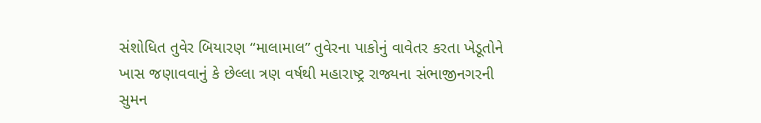સંશોધિત તુવેર બિયારણ “માલામાલ” તુવેરના પાકોનું વાવેતર કરતા ખેડૂતોને ખાસ જણાવવાનું કે છેલ્લા ત્રણ વર્ષથી મહારાષ્ટ્ર રાજ્યના સંભાજીનગરની સુમન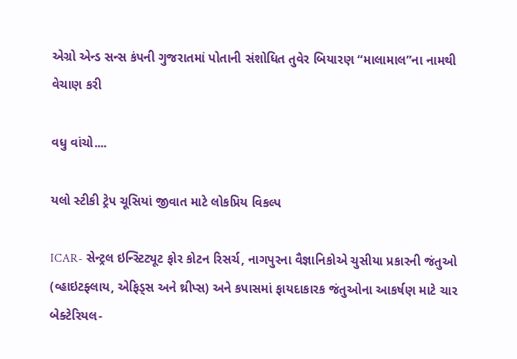એગ્રો એન્ડ સન્સ કંપની ગુજરાતમાં પોતાની સંશોધિત તુવેર બિયારણ “માલામાલ”ના નામથી વેચાણ કરી

વધુ વાંચો....

યલો સ્ટીકી ટ્રેપ ચૂસિયાં જીવાત માટે લોકપ્રિય વિકલ્પ

ICAR- સેન્ટ્રલ ઇન્સ્ટિટ્યૂટ ફોર કોટન રિસર્ચ, નાગપુરના વૈજ્ઞાનિકોએ ચુસીયા પ્રકારની જંતુઓ (વ્હાઇટફ્લાય, એફિડ્સ અને થ્રીપ્સ) અને કપાસમાં ફાયદાકારક જંતુઓના આકર્ષણ માટે ચાર બેક્ટેરિયલ-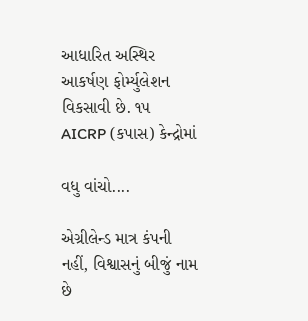આધારિત અસ્થિર આકર્ષણ ફોર્મ્યુલેશન વિકસાવી છે. ૧૫ AICRP (કપાસ) કેન્દ્રોમાં

વધુ વાંચો....

એગ્રીલેન્ડ માત્ર કંપની નહીં, વિશ્વાસનું બીજું નામ છે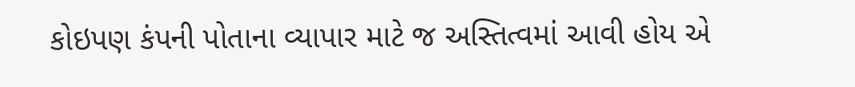કોઇપણ કંપની પોતાના વ્યાપાર માટે જ અસ્તિત્વમાં આવી હોય એ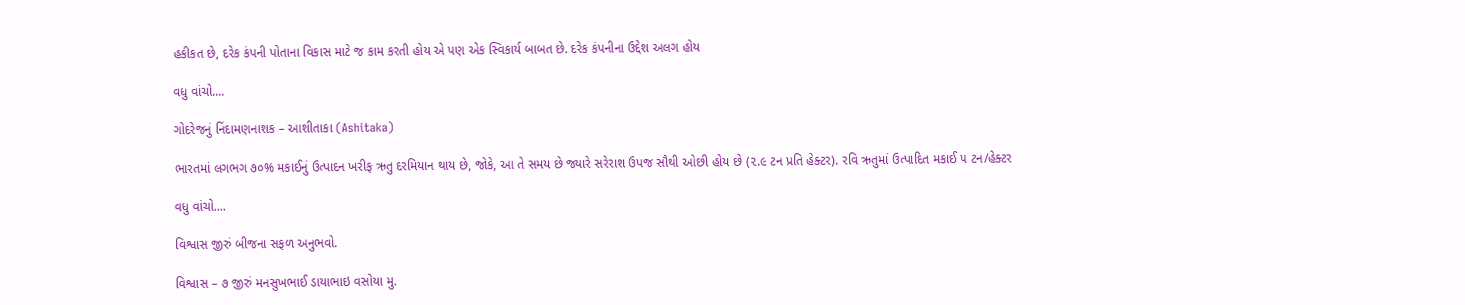હકીકત છે, દરેક કંપની પોતાના વિકાસ માટે જ કામ કરતી હોય એ પણ એક સ્વિકાર્ય બાબત છે. દરેક કંપનીના ઉદ્દેશ અલગ હોય

વધુ વાંચો....

ગોદરેજનું નિંદામણનાશક – આશીતાકા (Ashitaka)

ભારતમાં લગભગ ૭૦% મકાઈનું ઉત્પાદન ખરીફ ઋતુ દરમિયાન થાય છે, જોકે, આ તે સમય છે જ્યારે સરેરાશ ઉપજ સૌથી ઓછી હોય છે (૨.૯ ટન પ્રતિ હેક્ટર). રવિ ઋતુમાં ઉત્પાદિત મકાઈ ૫ ટન/હેક્ટર

વધુ વાંચો....

વિશ્વાસ જીરું બીજના સફળ અનુભવો.

વિશ્વાસ – ૭ જીરું મનસુખભાઈ ડાયાભાઇ વસોયા મુ.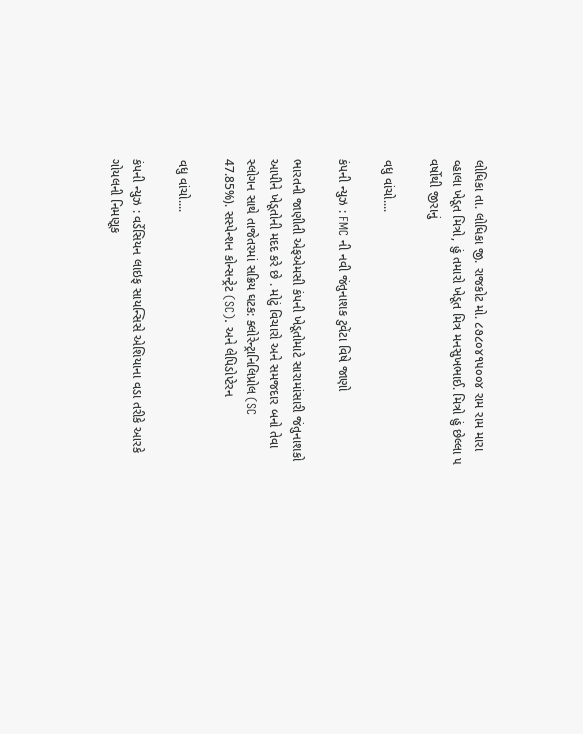લોધિકા તા. લોધિકા જી. રાજકોટ મો. ૮૭૮૦૪૧૫૦૦૪ રામ રામ મારા વ્હાલા ખેડૂત મિત્રો, હું તમારો ખેડૂત મિત્ર મનસુખભાઈ. મિત્રો હું છેલ્લા ૫ વર્ષોથી જીરાનું

વધુ વાંચો....

કંપની ન્યુઝ : FMC ની નવી જંતુનાશક ટુવેંટા વિષે જાણો

ભારતની જાણીતી એફએમસી કંપની ખેડૂતોમાટે સારામાંસારી જંતુનાશકો આપીને ખેડૂતોની મદદ કરે છે . મોટું વિચારો અને સમજદાર બનો તેવા સ્લોગન સાથે તાજેતરમાં સક્રિય ઘટક: ક્લોરેન્ટ્રાનિલિપ્રોલ (SC 47.85%). સસ્પેન્શન કોન્સન્ટ્રેટ (SC). અને લેપિડોપ્ટેરન

વધુ વાંચો....

કંપની ન્યુઝ : વર્ડેસિયન લાઇફ સાયન્સિસે એશિયાના વડા તરીકે આરકે ગોયલની નિમણૂક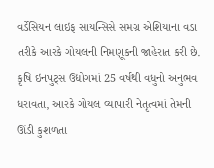વર્ડેસિયન લાઇફ સાયન્સિસે સમગ્ર એશિયાના વડા તરીકે આરકે ગોયલની નિમણૂકની જાહેરાત કરી છે. કૃષિ ઇનપુટ્સ ઉદ્યોગમાં 25 વર્ષથી વધુનો અનુભવ ધરાવતા, આરકે ગોયલ વ્યાપારી નેતૃત્વમાં તેમની ઊંડી કુશળતા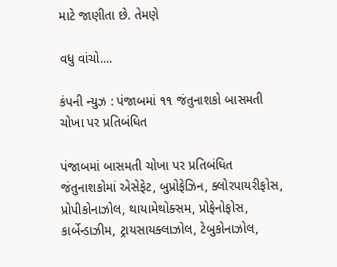માટે જાણીતા છે. તેમણે

વધુ વાંચો....

કંપની ન્યુઝ : પંજાબમાં ૧૧ જંતુનાશકો બાસમતી ચોખા પર પ્રતિબંધિત

પંજાબમાં બાસમતી ચોખા પર પ્રતિબંધિત જંતુનાશકોમાં એસેફેટ, બુપ્રોફેઝિન, ક્લોરપાયરીફોસ, પ્રોપીકોનાઝોલ, થાયામેથોક્સમ, પ્રોફેનોફોસ, કાર્બેન્ડાઝીમ, ટ્રાયસાયક્લાઝોલ, ટેબુકોનાઝોલ,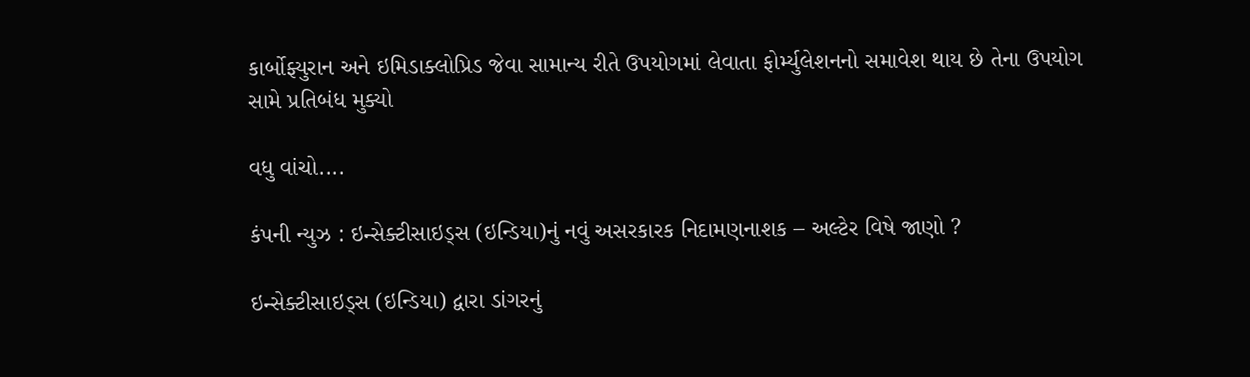કાર્બોફ્યુરાન અને ઇમિડાક્લોપ્રિડ જેવા સામાન્ય રીતે ઉપયોગમાં લેવાતા ફોર્મ્યુલેશનનો સમાવેશ થાય છે તેના ઉપયોગ સામે પ્રતિબંધ મુક્યો

વધુ વાંચો....

કંપની ન્યુઝ : ઇન્સેક્ટીસાઇડ્સ (ઇન્ડિયા)નું નવું અસરકારક નિદામણનાશક – અલ્ટેર વિષે જાણો ?

ઇન્સેક્ટીસાઇડ્સ (ઇન્ડિયા) દ્વારા ડાંગરનું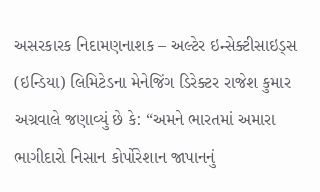અસરકારક નિદામણનાશક – અલ્ટેર ઇન્સેક્ટીસાઇડ્સ (ઇન્ડિયા) લિમિટેડના મેનેજિંગ ડિરેક્ટર રાજેશ કુમાર અગ્રવાલે જણાવ્યું છે કે: “અમને ભારતમાં અમારા ભાગીદારો નિસાન કોર્પોરેશાન જાપાનનું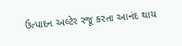ઉત્પાદન અલ્ટેર રજૂ કરતા આનંદ થાય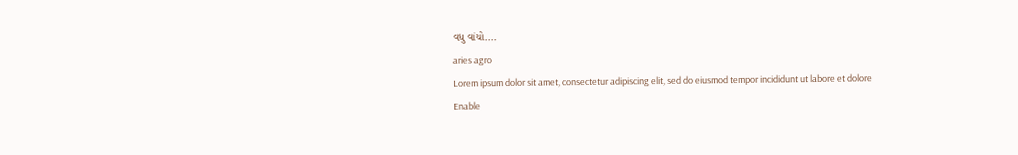વધુ વાંચો....
aries agro
Lorem ipsum dolor sit amet, consectetur adipiscing elit, sed do eiusmod tempor incididunt ut labore et dolore
Enable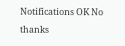Notifications OK No thanks